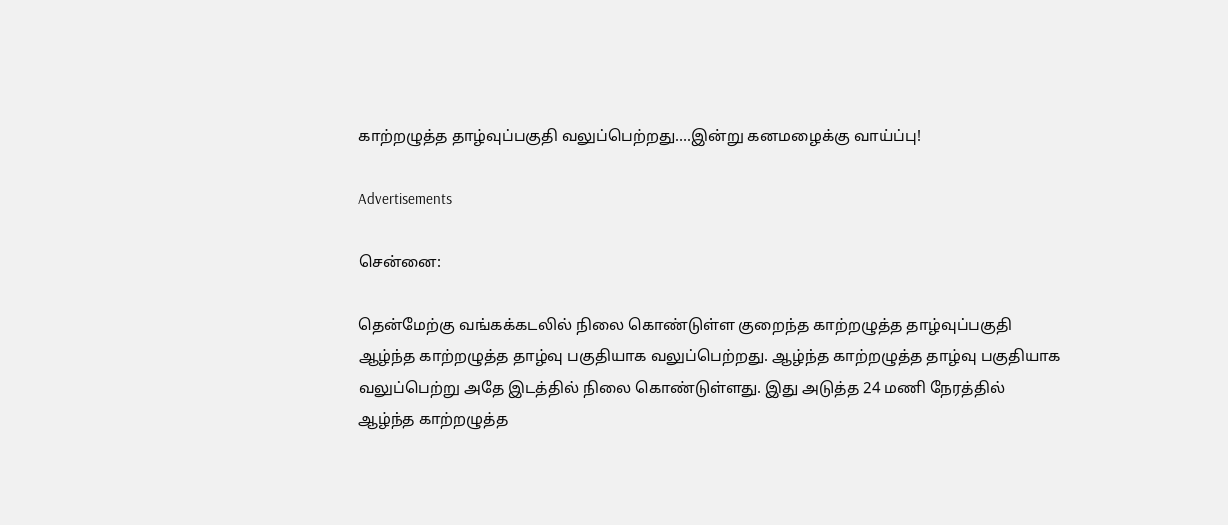காற்றழுத்த தாழ்வுப்பகுதி வலுப்பெற்றது….இன்று கனமழைக்கு வாய்ப்பு!

Advertisements

சென்னை:

தென்மேற்கு வங்கக்கடலில் நிலை கொண்டுள்ள குறைந்த காற்றழுத்த தாழ்வுப்பகுதி ஆழ்ந்த காற்றழுத்த தாழ்வு பகுதியாக வலுப்பெற்றது. ஆழ்ந்த காற்றழுத்த தாழ்வு பகுதியாக வலுப்பெற்று அதே இடத்தில் நிலை கொண்டுள்ளது. இது அடுத்த 24 மணி நேரத்தில் ஆழ்ந்த காற்றழுத்த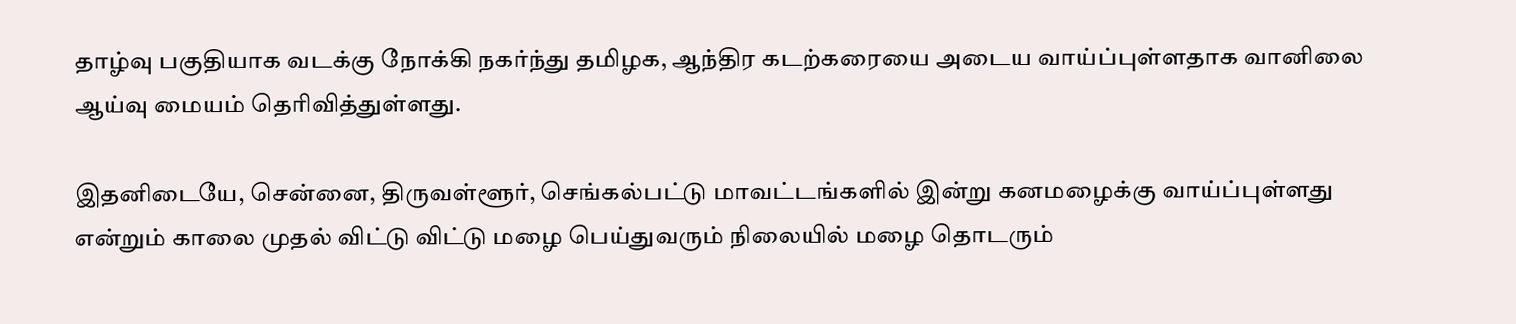தாழ்வு பகுதியாக வடக்கு நோக்கி நகர்ந்து தமிழக, ஆந்திர கடற்கரையை அடைய வாய்ப்புள்ளதாக வானிலை ஆய்வு மையம் தெரிவித்துள்ளது.

இதனிடையே, சென்னை, திருவள்ளூர், செங்கல்பட்டு மாவட்டங்களில் இன்று கனமழைக்கு வாய்ப்புள்ளது என்றும் காலை முதல் விட்டு விட்டு மழை பெய்துவரும் நிலையில் மழை தொடரும்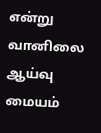என்று வானிலை ஆய்வு மையம்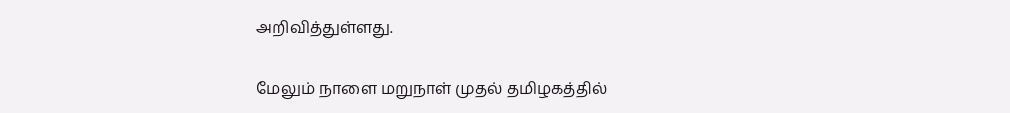அறிவித்துள்ளது.

மேலும் நாளை மறுநாள் முதல் தமிழகத்தில்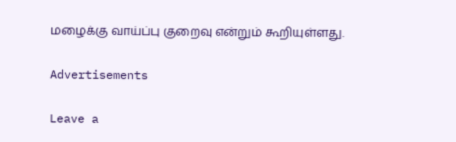மழைக்கு வாய்ப்பு குறைவு என்றும் கூறியுள்ளது.

Advertisements

Leave a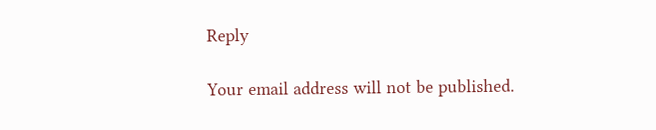Reply

Your email address will not be published.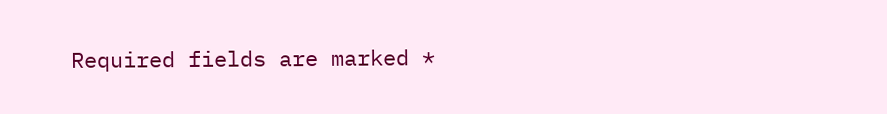Required fields are marked *